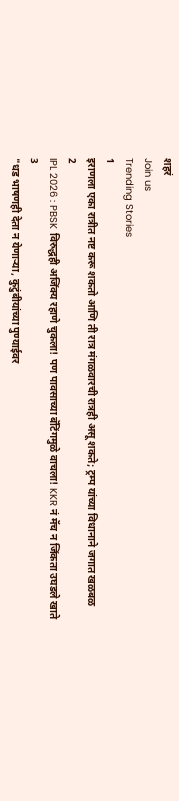शहरं
Join us
Trending Stories
1
इराणला एका रात्रीत नष्ट करू शकतो आणि ती रात्र मंगळवारची रात्रही असू शकते; ट्रम्प यांच्या विधानाने जगात खळबळ
2
IPL 2026 : PBSK विरुद्धही अजिंक्य रहाणे चुकला! पण पावसाच्या बॅटिंगमुळे वाचला! KKR नं मॅच न जिंकता उघडले खाते
3
"धड भाषणही देता न येणाऱ्या, कुटुंबीयांच्या पुण्याईवर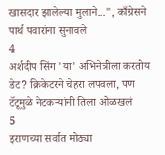खासदार झालेल्या मुलाने...", काँग्रेसने पार्थ पवारांना सुनावले
4
अर्शदीप सिंग 'या' अभिनेत्रीला करतोय डेट? क्रिकेटरने चेहरा लपवला, पण टॅटूमुळे नेटकऱ्यांनी तिला ओळखलं
5
इराणच्या सर्वात मोठ्या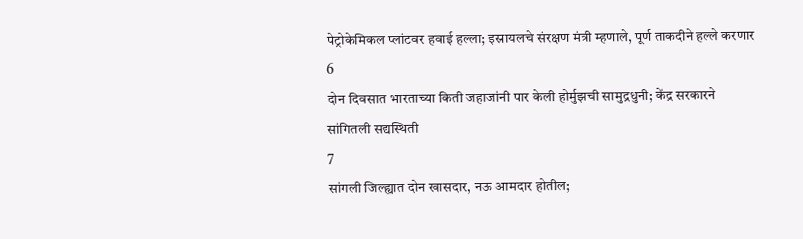पेट्रोकेमिकल प्लांटवर हवाई हल्ला; इस्रायलचे संरक्षण मंत्री म्हणाले, पूर्ण ताकदीने हल्ले करणार
6
दोन दिवसात भारताच्या किती जहाजांनी पार केली होर्मुझची सामुद्रधुनी; केंद्र सरकारने सांगितली सद्यस्थिती
7
सांगली जिल्ह्यात दोन खासदार, नऊ आमदार होतील;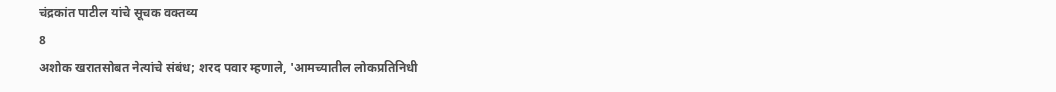चंद्रकांत पाटील यांचे सूचक वक्तव्य
8
अशोक खरातसोबत नेत्यांचे संबंध; शरद पवार म्हणाले, 'आमच्यातील लोकप्रतिनिधी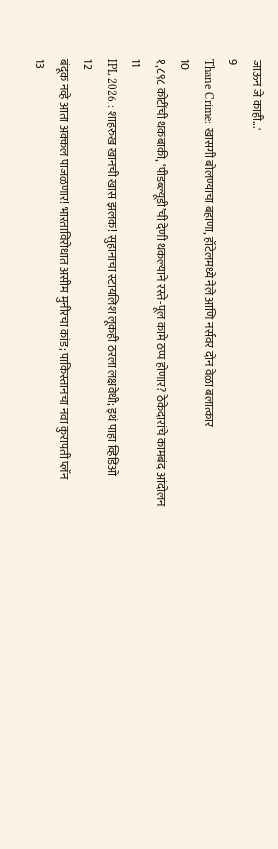जाऊन जे काही...'
9
Thane Crime: खासगी बोलण्याचा बहाणा, हॉटेलमध्ये नेले आणि नर्सवर दोन वेळा बलात्कार
10
१,८९८ कोटींची थकबाकी, ‘पीडब्ल्यूडी’ची देणी थकल्याने रस्ते-पूल कामे ठप्प होणार? ठेकेदारांचे कामबंद आंदोलन
11
IPL 2026 : शाहरुख खानची खास झलक! सुहानाचा स्टायलिश लूकही ठरला लक्षवेधी; इथं पाहा व्हिडिओ
12
बंदूक नव्हे आता अक्कल पाजळणार! भारताविरोधात असीम मुनीरचा कांड; पाकिस्तानचा नवा कुरापती प्लॅन
13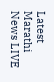Latest Marathi News LIVE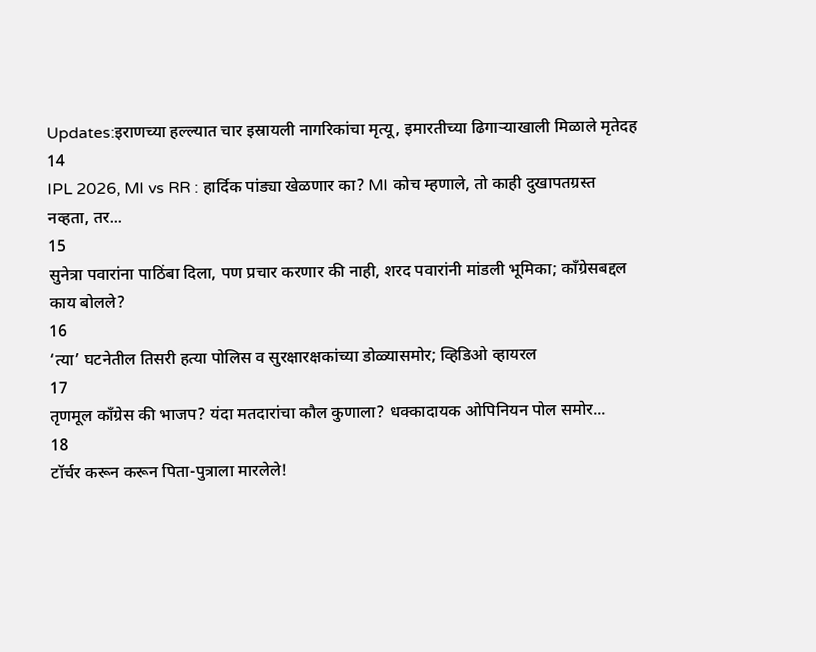Updates:इराणच्या हल्ल्यात चार इस्रायली नागरिकांचा मृत्यू, इमारतीच्या ढिगाऱ्याखाली मिळाले मृतेदह
14
IPL 2026, MI vs RR : हार्दिक पांड्या खेळणार का? MI कोच म्हणाले, तो काही दुखापतग्रस्त नव्हता, तर...
15
सुनेत्रा पवारांना पाठिंबा दिला, पण प्रचार करणार की नाही, शरद पवारांनी मांडली भूमिका; काँग्रेसबद्दल काय बोलले?
16
‘त्या’ घटनेतील तिसरी हत्या पोलिस व सुरक्षारक्षकांच्या डोळ्यासमोर; व्हिडिओ व्हायरल
17
तृणमूल काँग्रेस की भाजप? यंदा मतदारांचा कौल कुणाला? धक्कादायक ओपिनियन पोल समोर...
18
टॉर्चर करून करून पिता-पुत्राला मारलेले!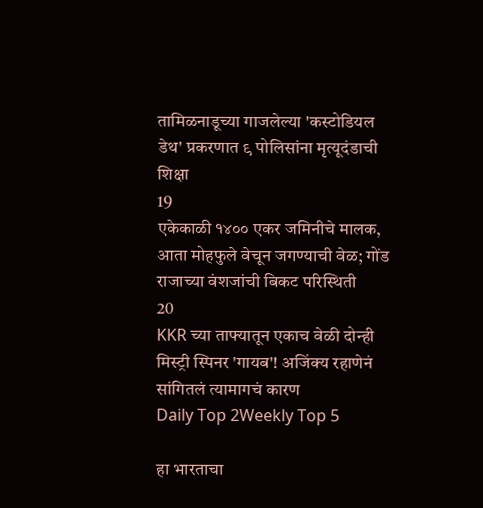तामिळनाडूच्या गाजलेल्या 'कस्टोडियल डेथ' प्रकरणात ९ पोलिसांना मृत्यूदंडाची शिक्षा
19
एकेकाळी १४०० एकर जमिनीचे मालक, आता मोहफुले वेचून जगण्याची वेळ; गोंड राजाच्या वंशजांची बिकट परिस्थिती
20
KKR च्या ताफ्यातून एकाच वेळी दोन्ही मिस्ट्री स्पिनर 'गायब'! अजिंक्य रहाणेनं सांगितलं त्यामागचं कारण
Daily Top 2Weekly Top 5

हा भारताचा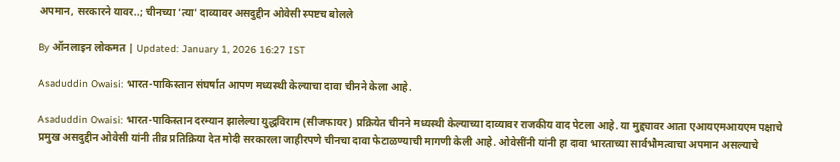अपमान, सरकारने यावर..; चीनच्या 'त्या' दाव्यावर असदुद्दीन ओवेसी स्पष्टच बोलले

By ऑनलाइन लोकमत | Updated: January 1, 2026 16:27 IST

Asaduddin Owaisi: भारत-पाकिस्तान संघर्षात आपण मध्यस्थी केल्याचा दावा चीनने केला आहे.

Asaduddin Owaisi: भारत-पाकिस्तान दरम्यान झालेल्या युद्धविराम (सीजफायर) प्रक्रियेत चीनने मध्यस्थी केल्याच्या दाव्यावर राजकीय वाद पेटला आहे. या मुद्द्यावर आता एआयएमआयएम पक्षाचे प्रमुख असदुद्दीन ओवेसी यांनी तीव्र प्रतिक्रिया देत मोदी सरकारला जाहीरपणे चीनचा दावा फेटाळण्याची मागणी केली आहे. ओवेसींनी यांनी हा दावा भारताच्या सार्वभौमत्वाचा अपमान असल्याचे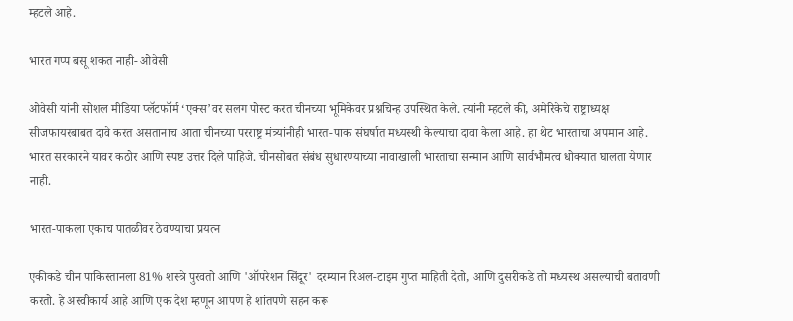म्हटले आहे.

भारत गप्प बसू शकत नाही- ओवेसी

ओवेसी यांनी सोशल मीडिया प्लॅटफॉर्म ‘एक्स’वर सलग पोस्ट करत चीनच्या भूमिकेवर प्रश्नचिन्ह उपस्थित केले. त्यांनी म्हटले की, अमेरिकेचे राष्ट्राध्यक्ष सीजफायरबाबत दावे करत असतानाच आता चीनच्या परराष्ट्र मंत्र्यांनीही भारत-पाक संघर्षात मध्यस्थी केल्याचा दावा केला आहे. हा थेट भारताचा अपमान आहे. भारत सरकारने यावर कठोर आणि स्पष्ट उत्तर दिले पाहिजे. चीनसोबत संबंध सुधारण्याच्या नावाखाली भारताचा सन्मान आणि सार्वभौमत्व धोक्यात घालता येणार नाही.

भारत-पाकला एकाच पातळीवर ठेवण्याचा प्रयत्न

एकीकडे चीन पाकिस्तानला 81% शस्त्रे पुरवतो आणि 'ऑपरेशन सिंदूर' दरम्यान रिअल-टाइम गुप्त माहिती देतो, आणि दुसरीकडे तो मध्यस्थ असल्याची बतावणी करतो. हे अस्वीकार्य आहे आणि एक देश म्हणून आपण हे शांतपणे सहन करू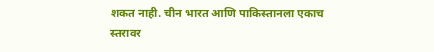शकत नाही. चीन भारत आणि पाकिस्तानला एकाच स्तरावर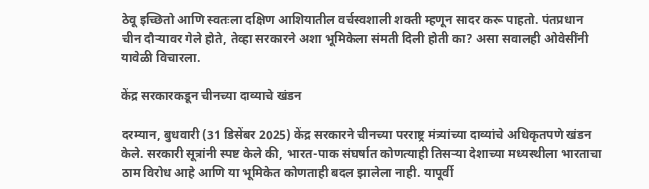ठेवू इच्छितो आणि स्वतःला दक्षिण आशियातील वर्चस्वशाली शक्ती म्हणून सादर करू पाहतो. पंतप्रधान चीन दौऱ्यावर गेले होते, तेव्हा सरकारने अशा भूमिकेला संमती दिली होती का? असा सवालही ओवेसींनी यावेळी विचारला.

केंद्र सरकारकडून चीनच्या दाव्याचे खंडन

दरम्यान, बुधवारी (31 डिसेंबर 2025) केंद्र सरकारने चीनच्या परराष्ट्र मंत्र्यांच्या दाव्यांचे अधिकृतपणे खंडन केले. सरकारी सूत्रांनी स्पष्ट केले की, भारत-पाक संघर्षात कोणत्याही तिसऱ्या देशाच्या मध्यस्थीला भारताचा ठाम विरोध आहे आणि या भूमिकेत कोणताही बदल झालेला नाही. यापूर्वी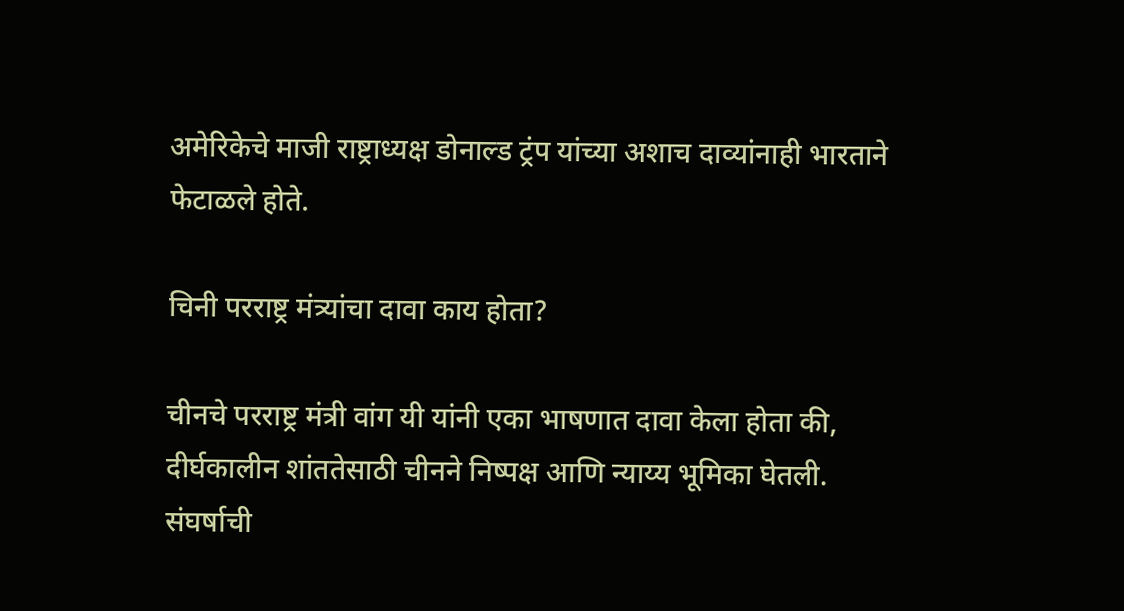अमेरिकेचे माजी राष्ट्राध्यक्ष डोनाल्ड ट्रंप यांच्या अशाच दाव्यांनाही भारताने फेटाळले होते.

चिनी परराष्ट्र मंत्र्यांचा दावा काय होता?

चीनचे परराष्ट्र मंत्री वांग यी यांनी एका भाषणात दावा केला होता की, दीर्घकालीन शांततेसाठी चीनने निष्पक्ष आणि न्याय्य भूमिका घेतली. संघर्षाची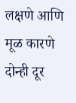लक्षणे आणि मूळ कारणे दोन्ही दूर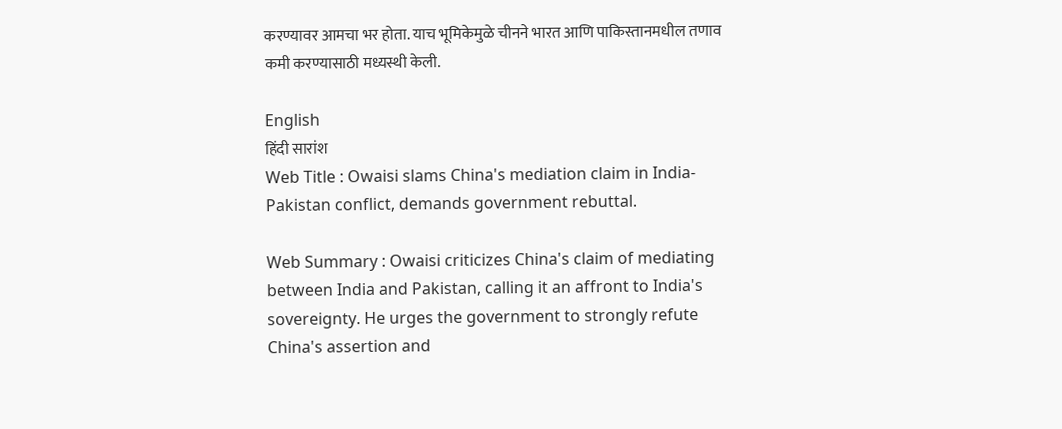करण्यावर आमचा भर होता. याच भूमिकेमुळे चीनने भारत आणि पाकिस्तानमधील तणाव कमी करण्यासाठी मध्यस्थी केली.

English
हिंदी सारांश
Web Title : Owaisi slams China's mediation claim in India-Pakistan conflict, demands government rebuttal.

Web Summary : Owaisi criticizes China's claim of mediating between India and Pakistan, calling it an affront to India's sovereignty. He urges the government to strongly refute China's assertion and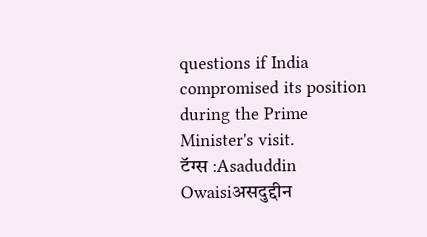questions if India compromised its position during the Prime Minister's visit.
टॅग्स :Asaduddin Owaisiअसदुद्दीन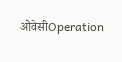ओवेसीOperation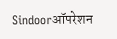Sindoorऑपरेशन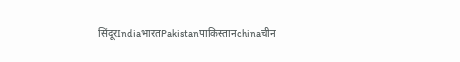सिंदूरIndiaभारतPakistanपाकिस्तानchinaचीन